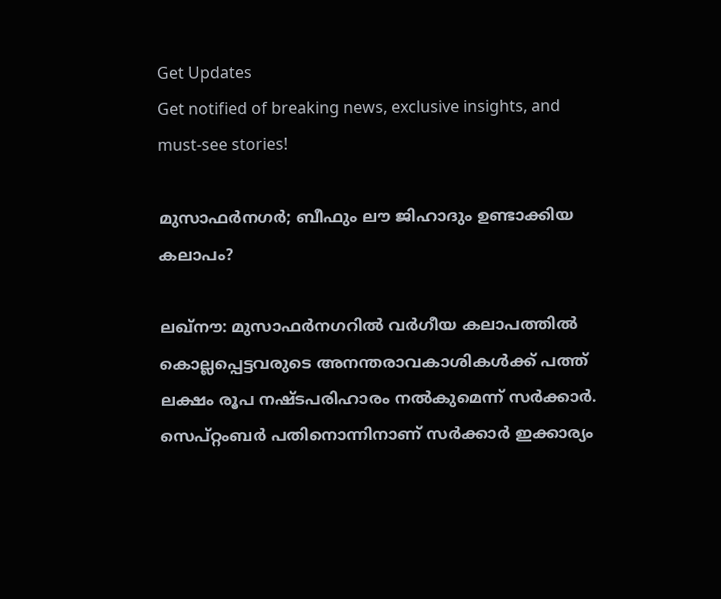Get Updates
Get notified of breaking news, exclusive insights, and must-see stories!

മുസാഫര്‍നഗര്‍; ബീഫും ലൗ ജിഹാദും ഉണ്ടാക്കിയ കലാപം?

ലഖ്‌നൗ: മുസാഫര്‍നഗറില്‍ വര്‍ഗീയ കലാപത്തില്‍ കൊല്ലപ്പെട്ടവരുടെ അനന്തരാവകാശികള്‍ക്ക് പത്ത് ലക്ഷം രൂപ നഷ്ടപരിഹാരം നല്‍കുമെന്ന് സര്‍ക്കാര്‍. സെപ്റ്റംബര്‍ പതിനൊന്നിനാണ് സര്‍ക്കാര്‍ ഇക്കാര്യം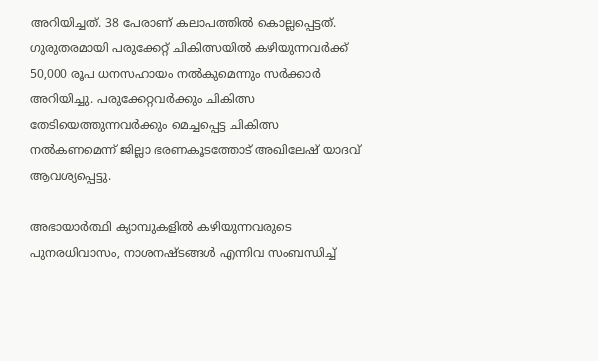അറിയിച്ചത്. 38 പേരാണ് കലാപത്തില്‍ കൊല്ലപ്പെട്ടത്. ഗുരുതരമായി പരുക്കേറ്റ് ചികിത്സയില്‍ കഴിയുന്നവര്‍ക്ക് 50,000 രൂപ ധനസഹായം നല്‍കുമെന്നും സര്‍ക്കാര്‍ അറിയിച്ചു. പരുക്കേറ്റവര്‍ക്കും ചികിത്സ തേടിയെത്തുന്നവര്‍ക്കും മെച്ചപ്പെട്ട ചികിത്സ നല്‍കണമെന്ന് ജില്ലാ ഭരണകൂടത്തോട് അഖിലേഷ് യാദവ് ആവശ്യപ്പെട്ടു.

അഭായാര്‍ത്ഥി ക്യാമ്പുകളില്‍ കഴിയുന്നവരുടെ പുനരധിവാസം, നാശനഷ്ടങ്ങള്‍ എന്നിവ സംബന്ധിച്ച്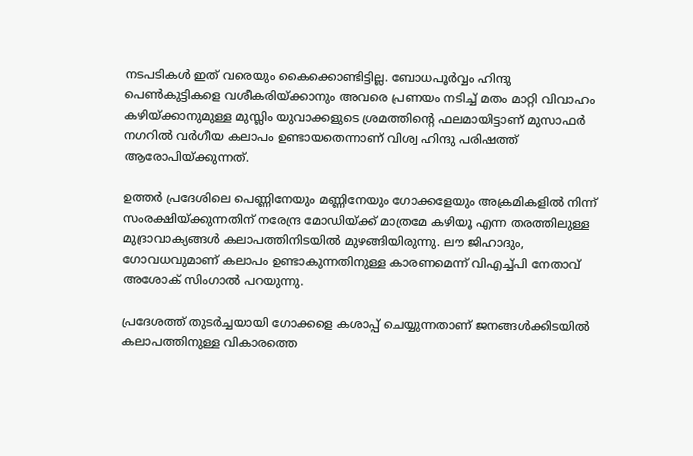നടപടികള്‍ ഇത് വരെയും കൈക്കൊണ്ടിട്ടില്ല. ബോധപൂര്‍വ്വം ഹിന്ദു പെണ്‍കുട്ടികളെ വശീകരിയ്ക്കാനും അവരെ പ്രണയം നടിച്ച് മതം മാറ്റി വിവാഹം കഴിയ്ക്കാനുമുള്ള മുസ്ലിം യുവാക്കളുടെ ശ്രമത്തിന്റെ ഫലമായിട്ടാണ് മുസാഫര്‍ നഗറില്‍ വര്‍ഗീയ കലാപം ഉണ്ടായതെന്നാണ് വിശ്വ ഹിന്ദു പരിഷത്ത് ആരോപിയ്ക്കുന്നത്.

ഉത്തര്‍ പ്രദേശിലെ പെണ്ണിനേയും മണ്ണിനേയും ഗോക്കളേയും അക്രമികളില്‍ നിന്ന് സംരക്ഷിയ്ക്കുന്നതിന് നരേന്ദ്ര മോഡിയ്ക്ക് മാത്രമേ കഴിയൂ എന്ന തരത്തിലുള്ള മുദ്രാവാക്യങ്ങള്‍ കലാപത്തിനിടയില്‍ മുഴങ്ങിയിരുന്നു. ലൗ ജിഹാദും, ഗോവധവുമാണ് കലാപം ഉണ്ടാകുന്നതിനുള്ള കാരണമെന്ന് വിഎച്ച്പി നേതാവ് അശോക് സിംഗാല്‍ പറയുന്നു.

പ്രദേശത്ത് തുടര്‍ച്ചയായി ഗോക്കളെ കശാപ്പ് ചെയ്യുന്നതാണ് ജനങ്ങള്‍ക്കിടയില്‍ കലാപത്തിനുള്ള വികാരത്തെ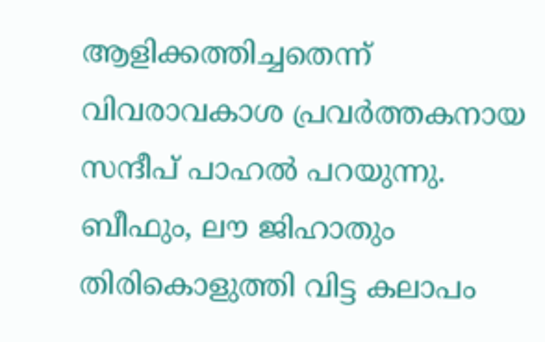ആളിക്കത്തിച്ചതെന്ന് വിവരാവകാശ പ്രവര്‍ത്തകനായ സന്ദീപ് പാഹല്‍ പറയുന്നു. ബീഫും, ലൗ ജിഹാതും തിരികൊളുത്തി വിട്ട കലാപം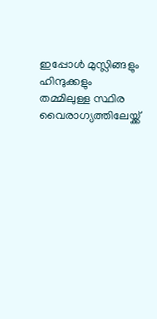ഇപ്പോള്‍ മുസ്ലിങ്ങളും ഹിന്ദുക്കളും തമ്മിലുള്ള സ്ഥിര വൈരാഗ്യത്തിലേയ്ക്ക്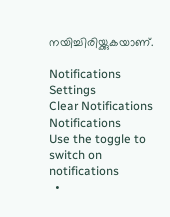നയിച്ചിരിയ്ക്കുകയാണ്.

Notifications
Settings
Clear Notifications
Notifications
Use the toggle to switch on notifications
  •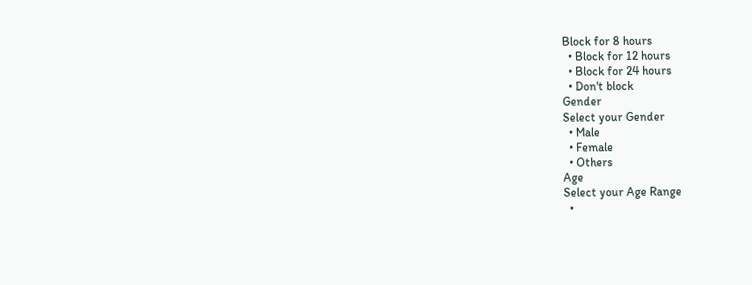Block for 8 hours
  • Block for 12 hours
  • Block for 24 hours
  • Don't block
Gender
Select your Gender
  • Male
  • Female
  • Others
Age
Select your Age Range
  •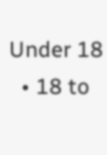Under 18
  • 18 to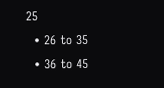25
  • 26 to 35
  • 36 to 45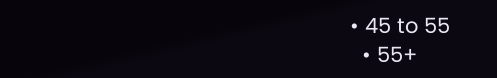• 45 to 55
  • 55+